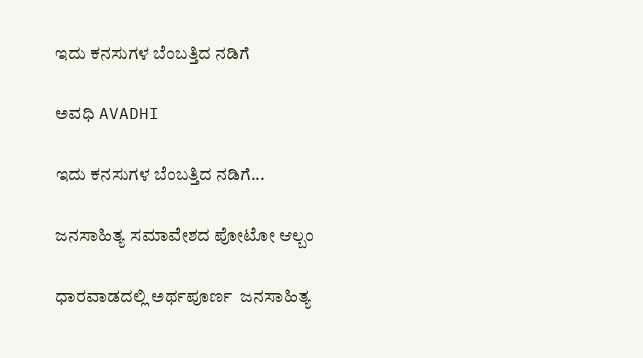ಇದು ಕನಸುಗಳ ಬೆಂಬತ್ತಿದ ನಡಿಗೆ‍

ಅವಧಿ AVADHI

ಇದು ಕನಸುಗಳ ಬೆಂಬತ್ತಿದ ನಡಿಗೆ...

ಜನಸಾಹಿತ್ಯ ಸಮಾವೇಶದ ಪೋಟೋ ಆಲ್ಬಂ

ಧಾರವಾಡದಲ್ಲಿ ಅರ್ಥಪೂರ್ಣ  ಜನಸಾಹಿತ್ಯ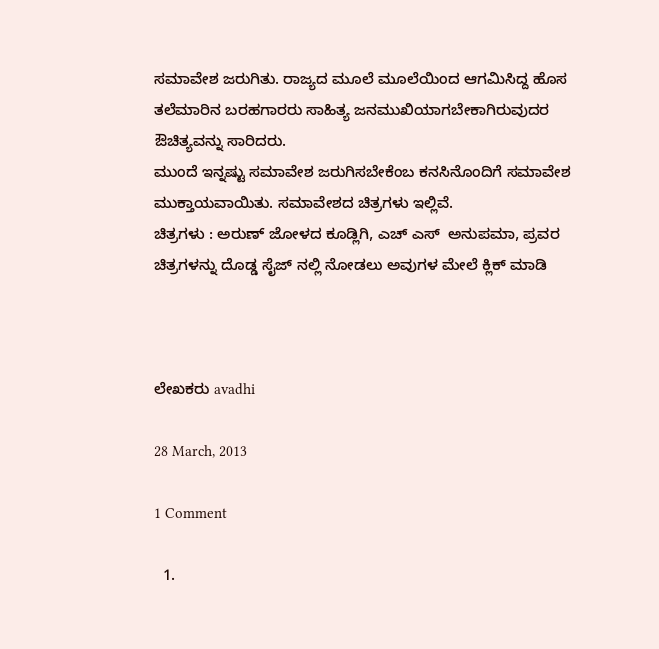ಸಮಾವೇಶ ಜರುಗಿತು. ರಾಜ್ಯದ ಮೂಲೆ ಮೂಲೆಯಿಂದ ಆಗಮಿಸಿದ್ದ ಹೊಸ ತಲೆಮಾರಿನ ಬರಹಗಾರರು ಸಾಹಿತ್ಯ ಜನಮುಖಿಯಾಗಬೇಕಾಗಿರುವುದರ ಔಚಿತ್ಯವನ್ನು ಸಾರಿದರು.
ಮುಂದೆ ಇನ್ನಷ್ಟು ಸಮಾವೇಶ ಜರುಗಿಸಬೇಕೆಂಬ ಕನಸಿನೊಂದಿಗೆ ಸಮಾವೇಶ ಮುಕ್ತಾಯವಾಯಿತು. ಸಮಾವೇಶದ ಚಿತ್ರಗಳು ಇಲ್ಲಿವೆ.
ಚಿತ್ರಗಳು : ಅರುಣ್ ಜೋಳದ ಕೂಡ್ಲಿಗಿ, ಎಚ್ ಎಸ್  ಅನುಪಮಾ, ಪ್ರವರ
ಚಿತ್ರಗಳನ್ನು ದೊಡ್ಡ ಸೈಜ್ ನಲ್ಲಿ ನೋಡಲು ಅವುಗಳ ಮೇಲೆ ಕ್ಲಿಕ್ ಮಾಡಿ



ಲೇಖಕರು avadhi

28 March, 2013

1 Comment

  1.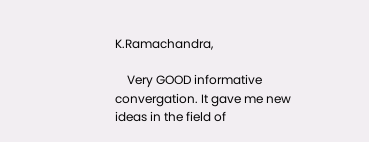K.Ramachandra,

    Very GOOD informative convergation. It gave me new ideas in the field of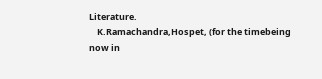Literature.
    K.Ramachandra,Hospet, (for the timebeing now in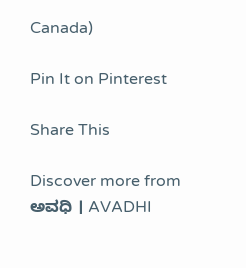Canada)

Pin It on Pinterest

Share This

Discover more from ಅವಧಿ । AVADHI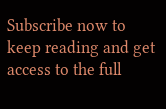Subscribe now to keep reading and get access to the full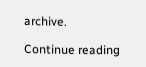archive.

Continue reading